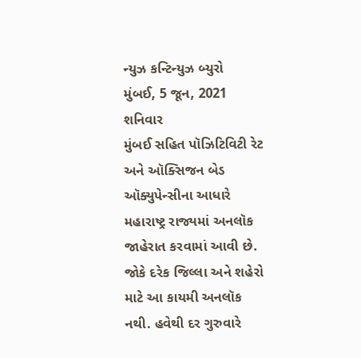ન્યુઝ કન્ટિન્યુઝ બ્યુરો
મુંબઈ, 5 જૂન, 2021
શનિવાર
મુંબઈ સહિત પૉઝિટિવિટી રેટ અને ઑક્સિજન બેડ ઑક્યુપેન્સીના આધારે મહારાષ્ટ્ર રાજ્યમાં અનલૉક જાહેરાત કરવામાં આવી છે. જોકે દરેક જિલ્લા અને શહેરો માટે આ કાયમી અનલૉક નથી. હવેથી દર ગુરુવારે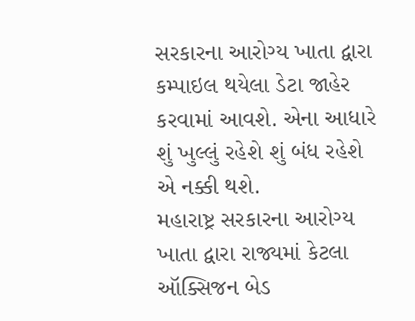સરકારના આરોગ્ય ખાતા દ્વારા કમ્પાઇલ થયેલા ડેટા જાહેર કરવામાં આવશે. એના આધારે શું ખુલ્લું રહેશે શું બંધ રહેશે એ નક્કી થશે.
મહારાષ્ટ્ર સરકારના આરોગ્ય ખાતા દ્વારા રાજ્યમાં કેટલા ઑક્સિજન બેડ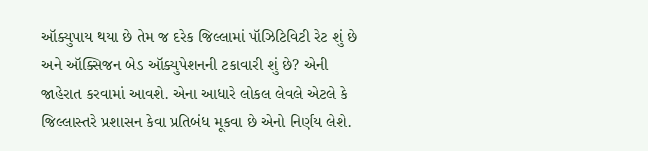ઑક્યુપાય થયા છે તેમ જ દરેક જિલ્લામાં પૉઝિટિવિટી રેટ શું છે અને ઑક્સિજન બેડ ઑક્યુપેશનની ટકાવારી શું છે? એની જાહેરાત કરવામાં આવશે. એના આધારે લોકલ લેવલે એટલે કે જિલ્લાસ્તરે પ્રશાસન કેવા પ્રતિબંધ મૂકવા છે એનો નિર્ણય લેશે.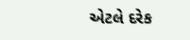એટલે દરેક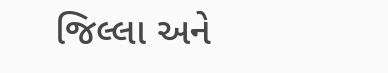જિલ્લા અને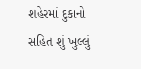શહેરમાં દુકાનો સહિત શું ખુલ્લું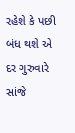રહેશે કે પછી બંધ થશે એ દર ગુરુવારે સાંજે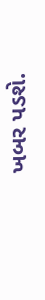ખબર પડશે.